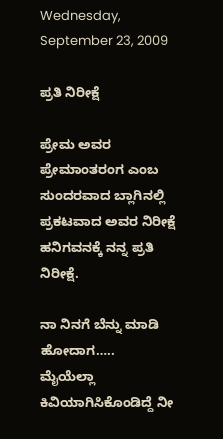Wednesday, September 23, 2009

ಪ್ರತಿ ನಿರೀಕ್ಷೆ

ಪ್ರೇಮ ಅವರ ಪ್ರೇಮಾಂತರಂಗ ಎಂಬ ಸುಂದರವಾದ ಬ್ಲಾಗಿನಲ್ಲಿ ಪ್ರಕಟವಾದ ಅವರ ನಿರೀಕ್ಷೆ ಹನಿಗವನಕ್ಕೆ ನನ್ನ ಪ್ರತಿ ನಿರೀಕ್ಷೆ.

ನಾ ನಿನಗೆ ಬೆನ್ನು ಮಾಡಿ ಹೋದಾಗ…..
ಮೈಯೆಲ್ಲಾ ಕಿವಿಯಾಗಿಸಿಕೊಂಡಿದ್ದೆ ನೀ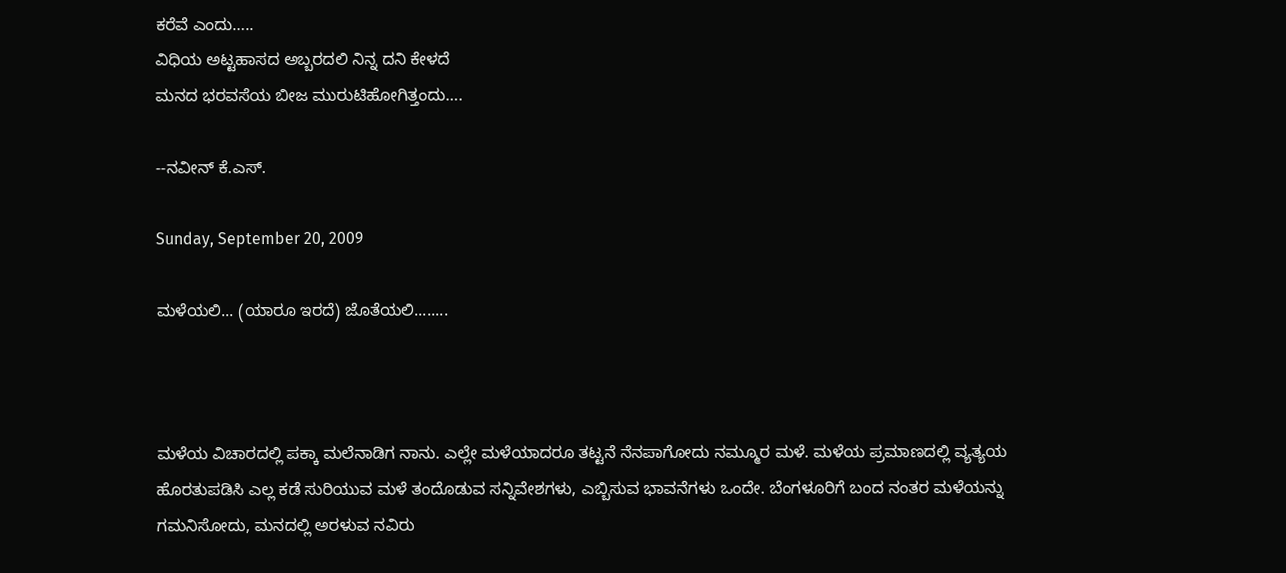ಕರೆವೆ ಎಂದು…..
ವಿಧಿಯ ಅಟ್ಟಹಾಸದ ಅಬ್ಬರದಲಿ ನಿನ್ನ ದನಿ ಕೇಳದೆ
ಮನದ ಭರವಸೆಯ ಬೀಜ ಮುರುಟಿಹೋಗಿತ್ತಂದು….

--ನವೀನ್ ಕೆ.ಎಸ್.

Sunday, September 20, 2009

ಮಳೆಯಲಿ... (ಯಾರೂ ಇರದೆ) ಜೊತೆಯಲಿ........



ಮಳೆಯ ವಿಚಾರದಲ್ಲಿ ಪಕ್ಕಾ ಮಲೆನಾಡಿಗ ನಾನು. ಎಲ್ಲೇ ಮಳೆಯಾದರೂ ತಟ್ಟನೆ ನೆನಪಾಗೋದು ನಮ್ಮೂರ ಮಳೆ. ಮಳೆಯ ಪ್ರಮಾಣದಲ್ಲಿ ವ್ಯತ್ಯಯ ಹೊರತುಪಡಿಸಿ ಎಲ್ಲ ಕಡೆ ಸುರಿಯುವ ಮಳೆ ತಂದೊಡುವ ಸನ್ನಿವೇಶಗಳು, ಎಬ್ಬಿಸುವ ಭಾವನೆಗಳು ಒಂದೇ. ಬೆಂಗಳೂರಿಗೆ ಬಂದ ನಂತರ ಮಳೆಯನ್ನು ಗಮನಿಸೋದು, ಮನದಲ್ಲಿ ಅರಳುವ ನವಿರು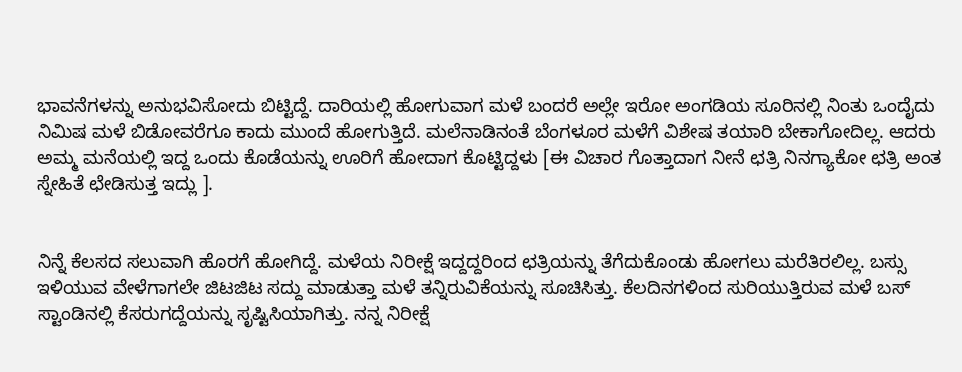ಭಾವನೆಗಳನ್ನು ಅನುಭವಿಸೋದು ಬಿಟ್ಟಿದ್ದೆ. ದಾರಿಯಲ್ಲಿ ಹೋಗುವಾಗ ಮಳೆ ಬಂದರೆ ಅಲ್ಲೇ ಇರೋ ಅಂಗಡಿಯ ಸೂರಿನಲ್ಲಿ ನಿಂತು ಒಂದೈದು ನಿಮಿಷ ಮಳೆ ಬಿಡೋವರೆಗೂ ಕಾದು ಮುಂದೆ ಹೋಗುತ್ತಿದೆ. ಮಲೆನಾಡಿನಂತೆ ಬೆಂಗಳೂರ ಮಳೆಗೆ ವಿಶೇಷ ತಯಾರಿ ಬೇಕಾಗೋದಿಲ್ಲ. ಆದರು ಅಮ್ಮ ಮನೆಯಲ್ಲಿ ಇದ್ದ ಒಂದು ಕೊಡೆಯನ್ನು ಊರಿಗೆ ಹೋದಾಗ ಕೊಟ್ಟಿದ್ದಳು [ಈ ವಿಚಾರ ಗೊತ್ತಾದಾಗ ನೀನೆ ಛತ್ರಿ ನಿನಗ್ಯಾಕೋ ಛತ್ರಿ ಅಂತ ಸ್ನೇಹಿತೆ ಛೇಡಿಸುತ್ತ ಇದ್ಲು ].


ನಿನ್ನೆ ಕೆಲಸದ ಸಲುವಾಗಿ ಹೊರಗೆ ಹೋಗಿದ್ದೆ. ಮಳೆಯ ನಿರೀಕ್ಷೆ ಇದ್ದದ್ದರಿಂದ ಛತ್ರಿಯನ್ನು ತೆಗೆದುಕೊಂಡು ಹೋಗಲು ಮರೆತಿರಲಿಲ್ಲ. ಬಸ್ಸು ಇಳಿಯುವ ವೇಳೆಗಾಗಲೇ ಜಿಟಜಿಟ ಸದ್ದು ಮಾಡುತ್ತಾ ಮಳೆ ತನ್ನಿರುವಿಕೆಯನ್ನು ಸೂಚಿಸಿತ್ತು. ಕೆಲದಿನಗಳಿಂದ ಸುರಿಯುತ್ತಿರುವ ಮಳೆ ಬಸ್ ಸ್ಟಾಂಡಿನಲ್ಲಿ ಕೆಸರುಗದ್ದೆಯನ್ನು ಸೃಷ್ಟಿಸಿಯಾಗಿತ್ತು. ನನ್ನ ನಿರೀಕ್ಷೆ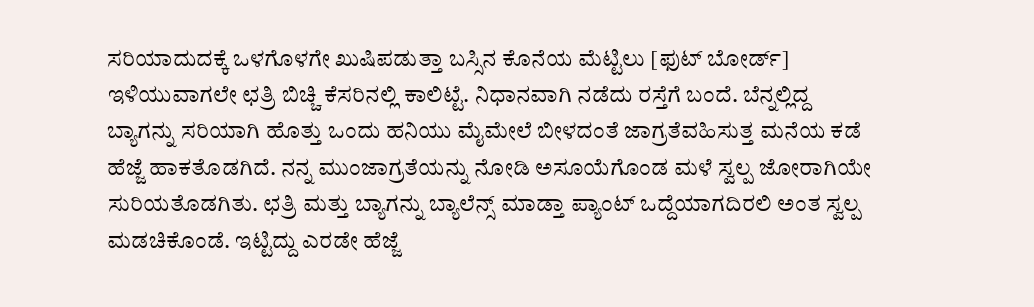ಸರಿಯಾದುದಕ್ಕೆ ಒಳಗೊಳಗೇ ಖುಷಿಪಡುತ್ತಾ ಬಸ್ಸಿನ ಕೊನೆಯ ಮೆಟ್ಟಿಲು [ಫುಟ್ ಬೋರ್ಡ್] ಇಳಿಯುವಾಗಲೇ ಛತ್ರಿ ಬಿಚ್ಚಿ ಕೆಸರಿನಲ್ಲಿ ಕಾಲಿಟ್ಟೆ. ನಿಧಾನವಾಗಿ ನಡೆದು ರಸ್ತೆಗೆ ಬಂದೆ. ಬೆನ್ನಲ್ಲಿದ್ದ ಬ್ಯಾಗನ್ನು ಸರಿಯಾಗಿ ಹೊತ್ತು ಒಂದು ಹನಿಯು ಮೈಮೇಲೆ ಬೀಳದಂತೆ ಜಾಗ್ರತೆವಹಿಸುತ್ತ ಮನೆಯ ಕಡೆ ಹೆಜ್ಜೆ ಹಾಕತೊಡಗಿದೆ. ನನ್ನ ಮುಂಜಾಗ್ರತೆಯನ್ನು ನೋಡಿ ಅಸೂಯೆಗೊಂಡ ಮಳೆ ಸ್ವಲ್ಪ ಜೋರಾಗಿಯೇ ಸುರಿಯತೊಡಗಿತು. ಛತ್ರಿ ಮತ್ತು ಬ್ಯಾಗನ್ನು ಬ್ಯಾಲೆನ್ಸ್ ಮಾಡ್ತಾ ಪ್ಯಾಂಟ್ ಒದ್ದೆಯಾಗದಿರಲಿ ಅಂತ ಸ್ವಲ್ಪ ಮಡಚಿಕೊಂಡೆ. ಇಟ್ಟಿದ್ದು ಎರಡೇ ಹೆಜ್ಜೆ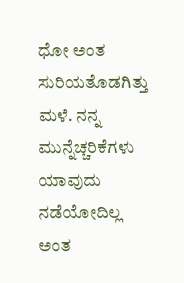ಧೋ ಅಂತ ಸುರಿಯತೊಡಗಿತ್ತು ಮಳೆ. ನನ್ನ ಮುನ್ನೆಚ್ಚರಿಕೆಗಳು ಯಾವುದು ನಡೆಯೋದಿಲ್ಲ ಅಂತ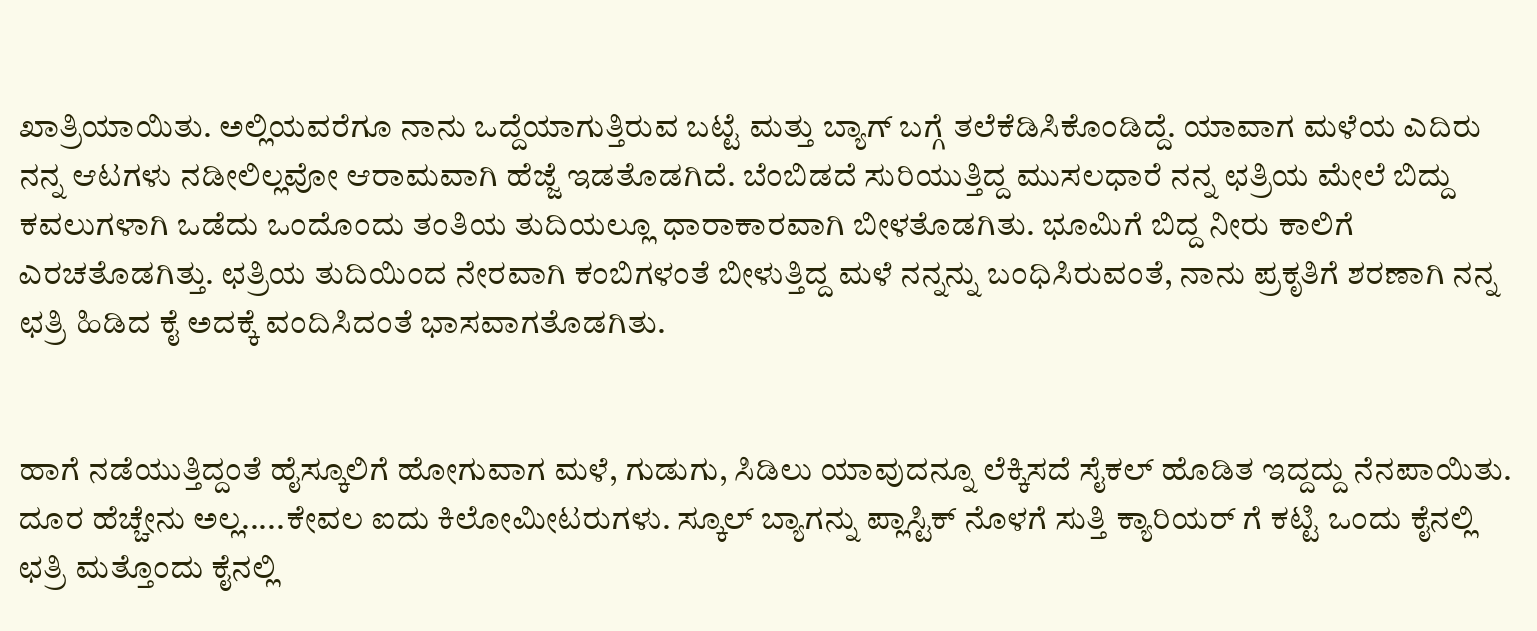ಖಾತ್ರಿಯಾಯಿತು. ಅಲ್ಲಿಯವರೆಗೂ ನಾನು ಒದ್ದೆಯಾಗುತ್ತಿರುವ ಬಟ್ಟೆ ಮತ್ತು ಬ್ಯಾಗ್ ಬಗ್ಗೆ ತಲೆಕೆಡಿಸಿಕೊಂಡಿದ್ದೆ. ಯಾವಾಗ ಮಳೆಯ ಎದಿರು ನನ್ನ ಆಟಗಳು ನಡೀಲಿಲ್ಲವೋ ಆರಾಮವಾಗಿ ಹೆಜ್ಜೆ ಇಡತೊಡಗಿದೆ. ಬೆಂಬಿಡದೆ ಸುರಿಯುತ್ತಿದ್ದ ಮುಸಲಧಾರೆ ನನ್ನ ಛತ್ರಿಯ ಮೇಲೆ ಬಿದ್ದು ಕವಲುಗಳಾಗಿ ಒಡೆದು ಒಂದೊಂದು ತಂತಿಯ ತುದಿಯಲ್ಲೂ ಧಾರಾಕಾರವಾಗಿ ಬೀಳತೊಡಗಿತು. ಭೂಮಿಗೆ ಬಿದ್ದ ನೀರು ಕಾಲಿಗೆ ಎರಚತೊಡಗಿತ್ತು. ಛತ್ರಿಯ ತುದಿಯಿಂದ ನೇರವಾಗಿ ಕಂಬಿಗಳಂತೆ ಬೀಳುತ್ತಿದ್ದ ಮಳೆ ನನ್ನನ್ನು ಬಂಧಿಸಿರುವಂತೆ, ನಾನು ಪ್ರಕೃತಿಗೆ ಶರಣಾಗಿ ನನ್ನ ಛತ್ರಿ ಹಿಡಿದ ಕೈ ಅದಕ್ಕೆ ವಂದಿಸಿದಂತೆ ಭಾಸವಾಗತೊಡಗಿತು.


ಹಾಗೆ ನಡೆಯುತ್ತಿದ್ದಂತೆ ಹೈಸ್ಕೂಲಿಗೆ ಹೋಗುವಾಗ ಮಳೆ, ಗುಡುಗು, ಸಿಡಿಲು ಯಾವುದನ್ನೂ ಲೆಕ್ಕಿಸದೆ ಸೈಕಲ್ ಹೊಡಿತ ಇದ್ದದ್ದು ನೆನಪಾಯಿತು. ದೂರ ಹೆಚ್ಚೇನು ಅಲ್ಲ.....ಕೇವಲ ಐದು ಕಿಲೋಮೀಟರುಗಳು. ಸ್ಕೂಲ್ ಬ್ಯಾಗನ್ನು ಪ್ಲಾಸ್ಟಿಕ್ ನೊಳಗೆ ಸುತ್ತಿ ಕ್ಯಾರಿಯರ್ ಗೆ ಕಟ್ಟಿ ಒಂದು ಕೈನಲ್ಲಿ ಛತ್ರಿ ಮತ್ತೊಂದು ಕೈನಲ್ಲಿ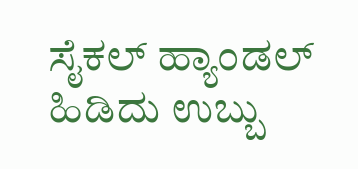ಸೈಕಲ್ ಹ್ಯಾಂಡಲ್ ಹಿಡಿದು ಉಬ್ಬು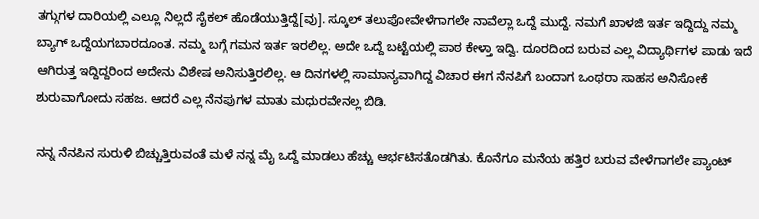ತಗ್ಗುಗಳ ದಾರಿಯಲ್ಲಿ ಎಲ್ಲೂ ನಿಲ್ಲದೆ ಸೈಕಲ್ ಹೊಡೆಯುತ್ತಿದ್ದೆ[ವು]. ಸ್ಕೂಲ್ ತಲುಪೋವೇಳೆಗಾಗಲೇ ನಾವೆಲ್ಲಾ ಒದ್ದೆ ಮುದ್ದೆ. ನಮಗೆ ಖಾಳಜಿ ಇರ್ತ ಇದ್ದಿದ್ದು ನಮ್ಮ ಬ್ಯಾಗ್ ಒದ್ದೆಯಗಬಾರದೂಂತ. ನಮ್ಮ ಬಗ್ಗೆ ಗಮನ ಇರ್ತ ಇರಲಿಲ್ಲ. ಅದೇ ಒದ್ದೆ ಬಟ್ಟೆಯಲ್ಲಿ ಪಾಠ ಕೇಳ್ತಾ ಇದ್ವಿ. ದೂರದಿಂದ ಬರುವ ಎಲ್ಲ ವಿದ್ಯಾರ್ಥಿಗಳ ಪಾಡು ಇದೆ ಆಗಿರುತ್ತ ಇದ್ದಿದ್ದರಿಂದ ಅದೇನು ವಿಶೇಷ ಅನಿಸುತ್ತಿರಲಿಲ್ಲ. ಆ ದಿನಗಳಲ್ಲಿ ಸಾಮಾನ್ಯವಾಗಿದ್ದ ವಿಚಾರ ಈಗ ನೆನಪಿಗೆ ಬಂದಾಗ ಒಂಥರಾ ಸಾಹಸ ಅನಿಸೋಕೆ ಶುರುವಾಗೋದು ಸಹಜ. ಆದರೆ ಎಲ್ಲ ನೆನಪುಗಳ ಮಾತು ಮಧುರವೇನಲ್ಲ ಬಿಡಿ.

ನನ್ನ ನೆನಪಿನ ಸುರುಳಿ ಬಿಚ್ಚುತ್ತಿರುವಂತೆ ಮಳೆ ನನ್ನ ಮೈ ಒದ್ದೆ ಮಾಡಲು ಹೆಚ್ಚು ಆರ್ಭಟಿಸತೊಡಗಿತು. ಕೊನೆಗೂ ಮನೆಯ ಹತ್ತಿರ ಬರುವ ವೇಳೆಗಾಗಲೇ ಪ್ಯಾಂಟ್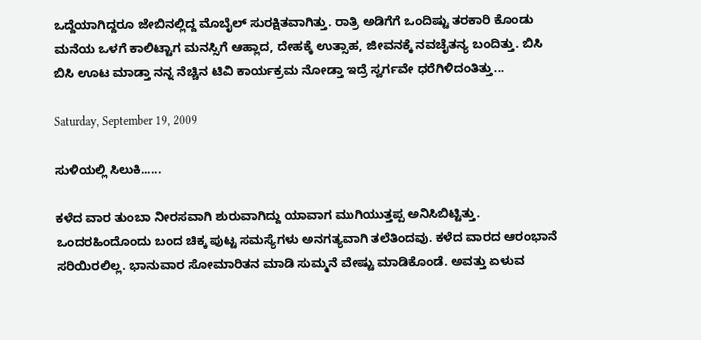ಒದ್ದೆಯಾಗಿದ್ದರೂ ಜೇಬಿನಲ್ಲಿದ್ದ ಮೊಬೈಲ್ ಸುರಕ್ಷಿತವಾಗಿತ್ತು. ರಾತ್ರಿ ಅಡಿಗೆಗೆ ಒಂದಿಷ್ಟು ತರಕಾರಿ ಕೊಂಡು ಮನೆಯ ಒಳಗೆ ಕಾಲಿಟ್ಟಾಗ ಮನಸ್ಸಿಗೆ ಆಹ್ಲಾದ, ದೇಹಕ್ಕೆ ಉತ್ಸಾಹ, ಜೀವನಕ್ಕೆ ನವಚೈತನ್ಯ ಬಂದಿತ್ತು. ಬಿಸಿ ಬಿಸಿ ಊಟ ಮಾಡ್ತಾ ನನ್ನ ನೆಚ್ಚಿನ ಟಿವಿ ಕಾರ್ಯಕ್ರಮ ನೋಡ್ತಾ ಇದ್ರೆ ಸ್ವರ್ಗವೇ ಧರೆಗಿಳಿದಂತಿತ್ತು...

Saturday, September 19, 2009

ಸುಳಿಯಲ್ಲಿ ಸಿಲುಕಿ......

ಕಳೆದ ವಾರ ತುಂಬಾ ನೀರಸವಾಗಿ ಶುರುವಾಗಿದ್ದು ಯಾವಾಗ ಮುಗಿಯುತ್ತಪ್ಪ ಅನಿಸಿಬಿಟ್ಟಿತ್ತು. ಒಂದರಹಿಂದೊಂದು ಬಂದ ಚಿಕ್ಕ ಪುಟ್ಟ ಸಮಸ್ಯೆಗಳು ಅನಗತ್ಯವಾಗಿ ತಲೆತಿಂದವು. ಕಳೆದ ವಾರದ ಆರಂಭಾನೆ ಸರಿಯಿರಲಿಲ್ಲ. ಭಾನುವಾರ ಸೋಮಾರಿತನ ಮಾಡಿ ಸುಮ್ಮನೆ ವೇಷ್ಟು ಮಾಡಿಕೊಂಡೆ. ಅವತ್ತು ಏಳುವ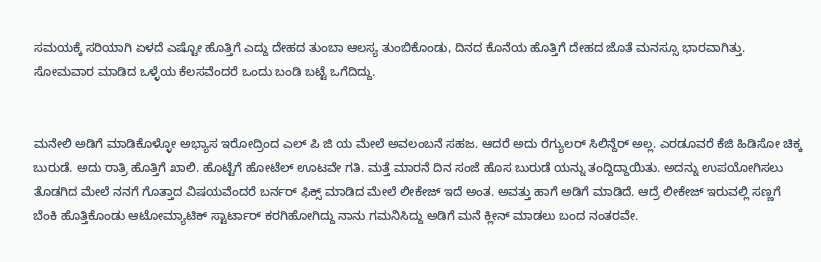ಸಮಯಕ್ಕೆ ಸರಿಯಾಗಿ ಏಳದೆ ಎಷ್ಟೋ ಹೊತ್ತಿಗೆ ಎದ್ದು ದೇಹದ ತುಂಬಾ ಆಲಸ್ಯ ತುಂಬಿಕೊಂಡು, ದಿನದ ಕೊನೆಯ ಹೊತ್ತಿಗೆ ದೇಹದ ಜೊತೆ ಮನಸ್ಸೂ ಭಾರವಾಗಿತ್ತು. ಸೋಮವಾರ ಮಾಡಿದ ಒಳ್ಳೆಯ ಕೆಲಸವೆಂದರೆ ಒಂದು ಬಂಡಿ ಬಟ್ಟೆ ಒಗೆದಿದ್ದು.


ಮನೇಲಿ ಅಡಿಗೆ ಮಾಡಿಕೊಳ್ಳೋ ಅಭ್ಯಾಸ ಇರೋದ್ರಿಂದ ಎಲ್ ಪಿ ಜಿ ಯ ಮೇಲೆ ಅವಲಂಬನೆ ಸಹಜ. ಆದರೆ ಅದು ರೆಗ್ಯುಲರ್ ಸಿಲಿನ್ದೆರ್ ಅಲ್ಲ. ಎರಡೂವರೆ ಕೆಜಿ ಹಿಡಿಸೋ ಚಿಕ್ಕ ಬುರುಡೆ. ಅದು ರಾತ್ರಿ ಹೊತ್ತಿಗೆ ಖಾಲಿ. ಹೊಟ್ಟೆಗೆ ಹೋಟೆಲ್ ಊಟವೇ ಗತಿ. ಮತ್ತೆ ಮಾರನೆ ದಿನ ಸಂಜೆ ಹೊಸ ಬುರುಡೆ ಯನ್ನು ತಂದ್ದಿದ್ದಾಯಿತು. ಅದನ್ನು ಉಪಯೋಗಿಸಲು ತೊಡಗಿದ ಮೇಲೆ ನನಗೆ ಗೊತ್ತಾದ ವಿಷಯವೆಂದರೆ ಬರ್ನರ್ ಫಿಕ್ಸ್ ಮಾಡಿದ ಮೇಲೆ ಲೀಕೇಜ್ ಇದೆ ಅಂತ. ಅವತ್ತು ಹಾಗೆ ಅಡಿಗೆ ಮಾಡಿದೆ. ಆದ್ರೆ ಲೀಕೇಜ್ ಇರುವಲ್ಲಿ ಸಣ್ಣಗೆ ಬೆಂಕಿ ಹೊತ್ತಿಕೊಂಡು ಆಟೋಮ್ಯಾಟಿಕ್ ಸ್ಟಾರ್ಟಾರ್ ಕರಗಿಹೋಗಿದ್ದು ನಾನು ಗಮನಿಸಿದ್ದು ಅಡಿಗೆ ಮನೆ ಕ್ಲೀನ್ ಮಾಡಲು ಬಂದ ನಂತರವೇ.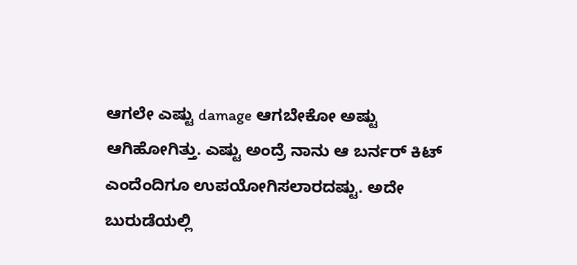ಆಗಲೇ ಎಷ್ಟು damage ಆಗಬೇಕೋ ಅಷ್ಟು ಆಗಿಹೋಗಿತ್ತು. ಎಷ್ಟು ಅಂದ್ರೆ ನಾನು ಆ ಬರ್ನರ್ ಕಿಟ್ ಎಂದೆಂದಿಗೂ ಉಪಯೋಗಿಸಲಾರದಷ್ಟು. ಅದೇ ಬುರುಡೆಯಲ್ಲಿ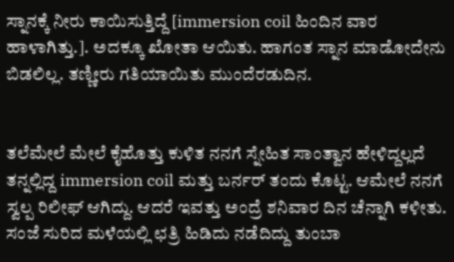ಸ್ನಾನಕ್ಕೆ ನೀರು ಕಾಯಿಸುತ್ತಿದ್ದೆ [immersion coil ಹಿಂದಿನ ವಾರ ಹಾಳಾಗಿತ್ತು.]. ಅದಕ್ಕೂ ಖೋತಾ ಆಯಿತು. ಹಾಗಂತ ಸ್ನಾನ ಮಾಡೋದೇನು ಬಿಡಲಿಲ್ಲ. ತಣ್ಣೀರು ಗತಿಯಾಯಿತು ಮುಂದೆರಡುದಿನ.


ತಲೆಮೇಲೆ ಮೇಲೆ ಕೈಹೊತ್ತು ಕುಳಿತ ನನಗೆ ಸ್ನೇಹಿತ ಸಾಂತ್ವಾನ ಹೇಳಿದ್ದಲ್ಲದೆ ತನ್ನಲ್ಲಿದ್ದ immersion coil ಮತ್ತು ಬರ್ನರ್ ತಂದು ಕೊಟ್ಟ. ಆಮೇಲೆ ನನಗೆ ಸ್ವಲ್ಪ ರಿಲೀಫ್ ಆಗಿದ್ದು. ಆದರೆ ಇವತ್ತು ಅಂದ್ರೆ ಶನಿವಾರ ದಿನ ಚೆನ್ನಾಗಿ ಕಳೀತು. ಸಂಜೆ ಸುರಿದ ಮಳೆಯಲ್ಲಿ ಛತ್ರಿ ಹಿಡಿದು ನಡೆದಿದ್ದು ತುಂಬಾ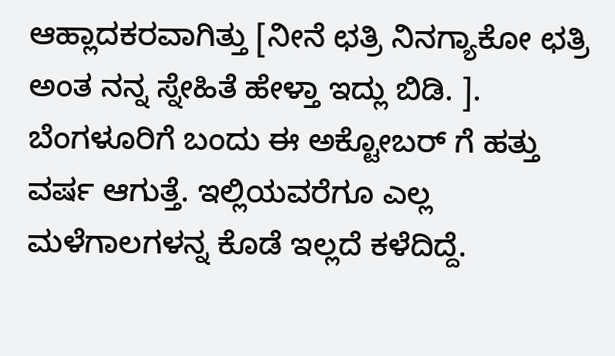ಆಹ್ಲಾದಕರವಾಗಿತ್ತು [ನೀನೆ ಛತ್ರಿ ನಿನಗ್ಯಾಕೋ ಛತ್ರಿ ಅಂತ ನನ್ನ ಸ್ನೇಹಿತೆ ಹೇಳ್ತಾ ಇದ್ಲು ಬಿಡಿ. ]. ಬೆಂಗಳೂರಿಗೆ ಬಂದು ಈ ಅಕ್ಟೋಬರ್ ಗೆ ಹತ್ತು ವರ್ಷ ಆಗುತ್ತೆ. ಇಲ್ಲಿಯವರೆಗೂ ಎಲ್ಲ ಮಳೆಗಾಲಗಳನ್ನ ಕೊಡೆ ಇಲ್ಲದೆ ಕಳೆದಿದ್ದೆ.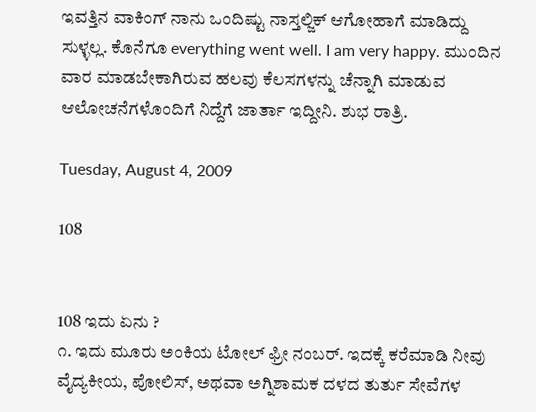ಇವತ್ತಿನ ವಾಕಿಂಗ್ ನಾನು ಒಂದಿಷ್ಟು ನಾಸ್ತಲ್ಜಿಕ್ ಆಗೋಹಾಗೆ ಮಾಡಿದ್ದು ಸುಳ್ಳಲ್ಲ. ಕೊನೆಗೂ everything went well. I am very happy. ಮುಂದಿನ ವಾರ ಮಾಡಬೇಕಾಗಿರುವ ಹಲವು ಕೆಲಸಗಳನ್ನು ಚೆನ್ನಾಗಿ ಮಾಡುವ ಆಲೋಚನೆಗಳೊಂದಿಗೆ ನಿದ್ದೆಗೆ ಜಾರ್ತಾ ಇದ್ದೀನಿ. ಶುಭ ರಾತ್ರಿ.

Tuesday, August 4, 2009

108


108 ಇದು ಏನು ?
೧. ಇದು ಮೂರು ಅಂಕಿಯ ಟೋಲ್ ಫ್ರೀ ನಂಬರ್. ಇದಕ್ಕೆ ಕರೆಮಾಡಿ ನೀವು ವೈದ್ಯಕೀಯ, ಪೋಲಿಸ್, ಅಥವಾ ಅಗ್ನಿಶಾಮಕ ದಳದ ತುರ್ತು ಸೇವೆಗಳ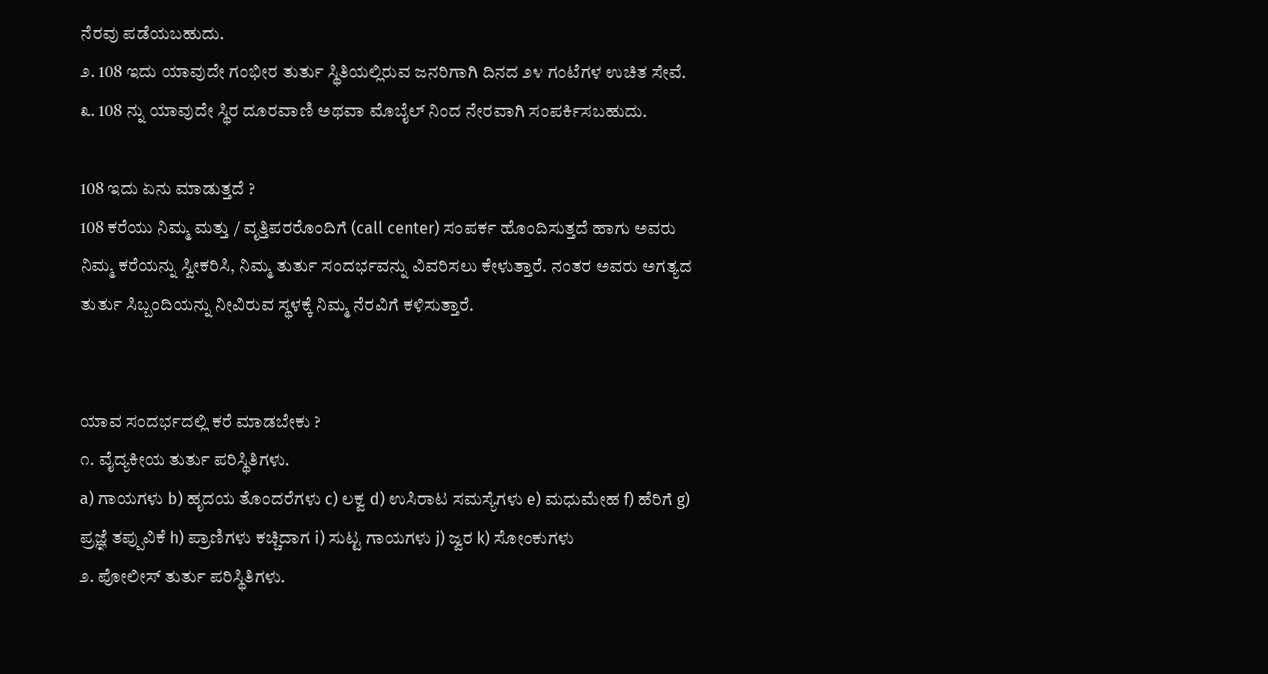ನೆರವು ಪಡೆಯಬಹುದು.
೨. 108 ಇದು ಯಾವುದೇ ಗಂಭೀರ ತುರ್ತು ಸ್ಥಿತಿಯಲ್ಲಿರುವ ಜನರಿಗಾಗಿ ದಿನದ ೨೪ ಗಂಟೆಗಳ ಉಚಿತ ಸೇವೆ.
೩. 108 ನ್ನು ಯಾವುದೇ ಸ್ಥಿರ ದೂರವಾಣಿ ಅಥವಾ ಮೊಬೈಲ್ ನಿಂದ ನೇರವಾಗಿ ಸಂಪರ್ಕಿಸಬಹುದು.

108 ಇದು ಏನು ಮಾಡುತ್ತದೆ ?
108 ಕರೆಯು ನಿಮ್ಮ ಮತ್ತು / ವೃತ್ತಿಪರರೊಂದಿಗೆ (call center) ಸಂಪರ್ಕ ಹೊಂದಿಸುತ್ತದೆ ಹಾಗು ಅವರು ನಿಮ್ಮ ಕರೆಯನ್ನು ಸ್ವೀಕರಿಸಿ, ನಿಮ್ಮ ತುರ್ತು ಸಂದರ್ಭವನ್ನು ವಿವರಿಸಲು ಕೇಳುತ್ತಾರೆ. ನಂತರ ಅವರು ಅಗತ್ಯದ ತುರ್ತು ಸಿಬ್ಬಂದಿಯನ್ನು ನೀವಿರುವ ಸ್ಥಳಕ್ಕೆ ನಿಮ್ಮ ನೆರವಿಗೆ ಕಳಿಸುತ್ತಾರೆ.


ಯಾವ ಸಂದರ್ಭದಲ್ಲಿ ಕರೆ ಮಾಡಬೇಕು ?
೧. ವೈದ್ಯಕೀಯ ತುರ್ತು ಪರಿಸ್ಥಿತಿಗಳು.
a) ಗಾಯಗಳು b) ಹೃದಯ ತೊಂದರೆಗಳು c) ಲಕ್ವ d) ಉಸಿರಾಟ ಸಮಸ್ಯೆಗಳು e) ಮಧುಮೇಹ f) ಹೆರಿಗೆ g) ಪ್ರಜ್ಞೆ ತಪ್ಪುವಿಕೆ h) ಪ್ರಾಣಿಗಳು ಕಚ್ಚಿದಾಗ i) ಸುಟ್ಟ ಗಾಯಗಳು j) ಜ್ವರ k) ಸೋಂಕುಗಳು
೨. ಪೋಲೀಸ್ ತುರ್ತು ಪರಿಸ್ಥಿತಿಗಳು.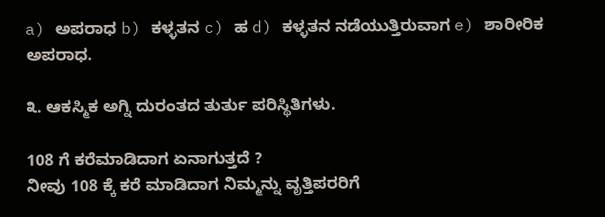a) ಅಪರಾಧ b) ಕಳ್ಳತನ c) ಹ d) ಕಳ್ಳತನ ನಡೆಯುತ್ತಿರುವಾಗ e) ಶಾರೀರಿಕ ಅಪರಾಧ.

೩. ಆಕಸ್ಮಿಕ ಅಗ್ನಿ ದುರಂತದ ತುರ್ತು ಪರಿಸ್ಥಿತಿಗಳು.

108 ಗೆ ಕರೆಮಾಡಿದಾಗ ಏನಾಗುತ್ತದೆ ?
ನೀವು 108 ಕ್ಕೆ ಕರೆ ಮಾಡಿದಾಗ ನಿಮ್ಮನ್ನು ವೃತ್ತಿಪರರಿಗೆ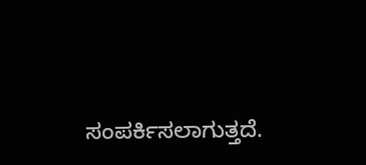ಸಂಪರ್ಕಿಸಲಾಗುತ್ತದೆ.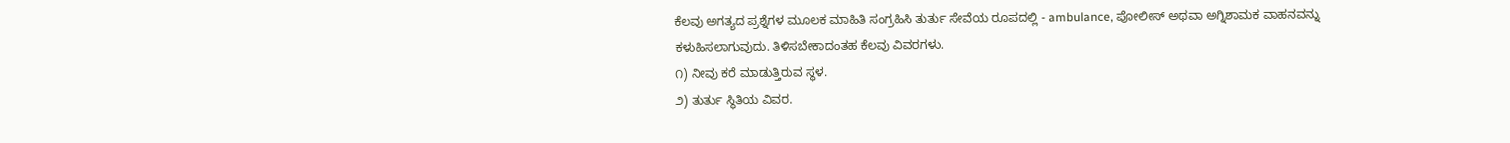ಕೆಲವು ಅಗತ್ಯದ ಪ್ರಶ್ನೆಗಳ ಮೂಲಕ ಮಾಹಿತಿ ಸಂಗ್ರಹಿಸಿ ತುರ್ತು ಸೇವೆಯ ರೂಪದಲ್ಲಿ - ambulance, ಪೋಲೀಸ್ ಅಥವಾ ಅಗ್ನಿಶಾಮಕ ವಾಹನವನ್ನು ಕಳುಹಿಸಲಾಗುವುದು. ತಿಳಿಸಬೇಕಾದಂತಹ ಕೆಲವು ವಿವರಗಳು.
೧) ನೀವು ಕರೆ ಮಾಡುತ್ತಿರುವ ಸ್ಥಳ.
೨) ತುರ್ತು ಸ್ಥಿತಿಯ ವಿವರ.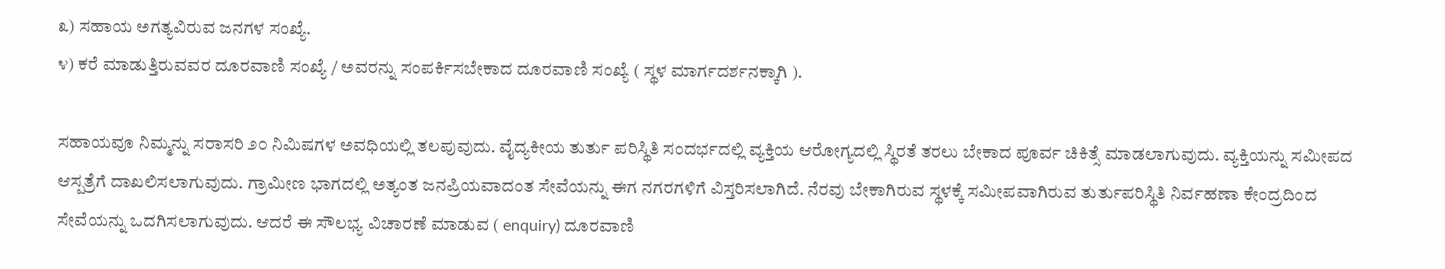೩) ಸಹಾಯ ಅಗತ್ಯವಿರುವ ಜನಗಳ ಸಂಖ್ಯೆ.
೪) ಕರೆ ಮಾಡುತ್ತಿರುವವರ ದೂರವಾಣಿ ಸಂಖ್ಯೆ / ಅವರನ್ನು ಸಂಪರ್ಕಿಸಬೇಕಾದ ದೂರವಾಣಿ ಸಂಖ್ಯೆ ( ಸ್ಥಳ ಮಾರ್ಗದರ್ಶನಕ್ಕಾಗಿ ).

ಸಹಾಯವೂ ನಿಮ್ಮನ್ನು ಸರಾಸರಿ ೨೦ ನಿಮಿಷಗಳ ಅವಧಿಯಲ್ಲಿ ತಲಪುವುದು. ವೈದ್ಯಕೀಯ ತುರ್ತು ಪರಿಸ್ಥಿತಿ ಸಂದರ್ಭದಲ್ಲಿ ವ್ಯಕ್ತಿಯ ಆರೋಗ್ಯದಲ್ಲಿ ಸ್ಥಿರತೆ ತರಲು ಬೇಕಾದ ಪೂರ್ವ ಚಿಕಿತ್ಸೆ ಮಾಡಲಾಗುವುದು. ವ್ಯಕ್ತಿಯನ್ನು ಸಮೀಪದ ಆಸ್ಪತ್ರೆಗೆ ದಾಖಲಿಸಲಾಗುವುದು. ಗ್ರಾಮೀಣ ಭಾಗದಲ್ಲಿ ಅತ್ಯಂತ ಜನಪ್ರಿಯವಾದಂತ ಸೇವೆಯನ್ನು ಈಗ ನಗರಗಳಿಗೆ ವಿಸ್ತರಿಸಲಾಗಿದೆ. ನೆರವು ಬೇಕಾಗಿರುವ ಸ್ಥಳಕ್ಕೆ ಸಮೀಪವಾಗಿರುವ ತುರ್ತುಪರಿಸ್ಥಿತಿ ನಿರ್ವಹಣಾ ಕೇಂದ್ರದಿಂದ ಸೇವೆಯನ್ನು ಒದಗಿಸಲಾಗುವುದು. ಆದರೆ ಈ ಸೌಲಭ್ಯ ವಿಚಾರಣೆ ಮಾಡುವ ( enquiry) ದೂರವಾಣಿ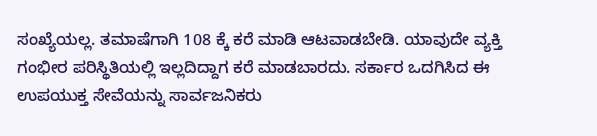ಸಂಖ್ಯೆಯಲ್ಲ. ತಮಾಷೆಗಾಗಿ 108 ಕ್ಕೆ ಕರೆ ಮಾಡಿ ಆಟವಾಡಬೇಡಿ. ಯಾವುದೇ ವ್ಯಕ್ತಿ ಗಂಭೀರ ಪರಿಸ್ಥಿತಿಯಲ್ಲಿ ಇಲ್ಲದಿದ್ದಾಗ ಕರೆ ಮಾಡಬಾರದು. ಸರ್ಕಾರ ಒದಗಿಸಿದ ಈ ಉಪಯುಕ್ತ ಸೇವೆಯನ್ನು ಸಾರ್ವಜನಿಕರು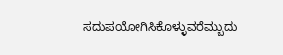ಸದುಪಯೋಗಿಸಿಕೊಳ್ಳುವರೆಮ್ಬುದು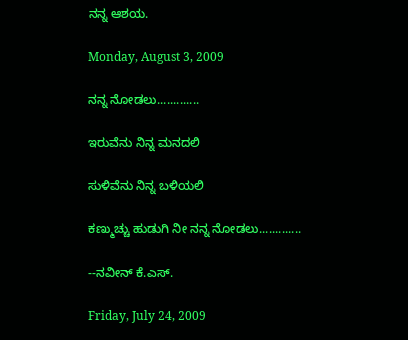ನನ್ನ ಆಶಯ.

Monday, August 3, 2009

ನನ್ನ ನೋಡಲು.............

ಇರುವೆನು ನಿನ್ನ ಮನದಲಿ

ಸುಳಿವೆನು ನಿನ್ನ ಬಳಿಯಲಿ

ಕಣ್ಮುಚ್ಚು ಹುಡುಗಿ ನೀ ನನ್ನ ನೋಡಲು.............

--ನವೀನ್ ಕೆ.ಎಸ್.

Friday, July 24, 2009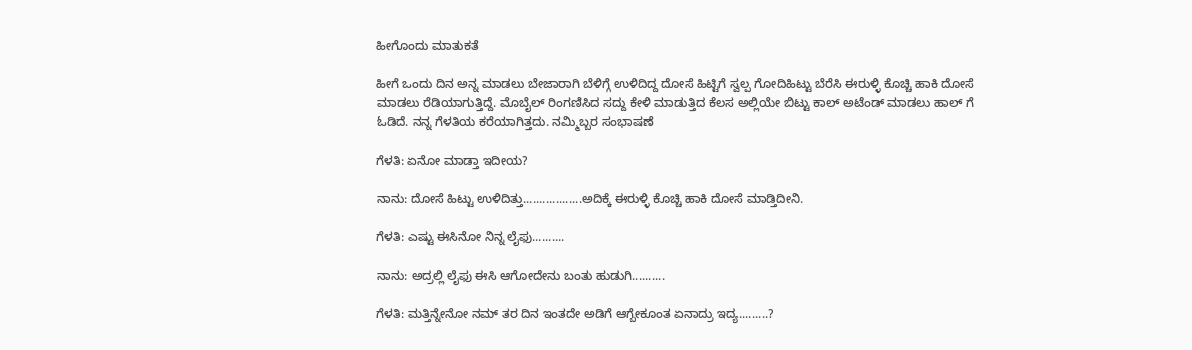ಹೀಗೊಂದು ಮಾತುಕತೆ

ಹೀಗೆ ಒಂದು ದಿನ ಅನ್ನ ಮಾಡಲು ಬೇಜಾರಾಗಿ ಬೆಳಿಗ್ಗೆ ಉಳಿದಿದ್ದ ದೋಸೆ ಹಿಟ್ಟಿಗೆ ಸ್ವಲ್ಪ ಗೋದಿಹಿಟ್ಟು ಬೆರೆಸಿ ಈರುಳ್ಳಿ ಕೊಚ್ಚಿ ಹಾಕಿ ದೋಸೆ ಮಾಡಲು ರೆಡಿಯಾಗುತ್ತಿದ್ದೆ. ಮೊಬೈಲ್ ರಿಂಗಣಿಸಿದ ಸದ್ದು ಕೇಳಿ ಮಾಡುತ್ತಿದ ಕೆಲಸ ಅಲ್ಲಿಯೇ ಬಿಟ್ಟು ಕಾಲ್ ಅಟೆಂಡ್ ಮಾಡಲು ಹಾಲ್ ಗೆ ಓಡಿದೆ. ನನ್ನ ಗೆಳತಿಯ ಕರೆಯಾಗಿತ್ತದು. ನಮ್ಮಿಬ್ಬರ ಸಂಭಾಷಣೆ

ಗೆಳತಿ: ಏನೋ ಮಾಡ್ತಾ ಇದೀಯ?

ನಾನು: ದೋಸೆ ಹಿಟ್ಟು ಉಳಿದಿತ್ತು..................ಅದಿಕ್ಕೆ ಈರುಳ್ಳಿ ಕೊಚ್ಚಿ ಹಾಕಿ ದೋಸೆ ಮಾಡ್ತಿದೀನಿ.

ಗೆಳತಿ: ಎಷ್ಟು ಈಸಿನೋ ನಿನ್ನ ಲೈಫು..........

ನಾನು: ಅದ್ರಲ್ಲಿ ಲೈಫು ಈಸಿ ಆಗೋದೇನು ಬಂತು ಹುಡುಗಿ..........

ಗೆಳತಿ: ಮತ್ತಿನ್ನೇನೋ ನಮ್ ತರ ದಿನ ಇಂತದೇ ಅಡಿಗೆ ಆಗ್ಬೇಕೂಂತ ಏನಾದ್ರು ಇದ್ಯ.........?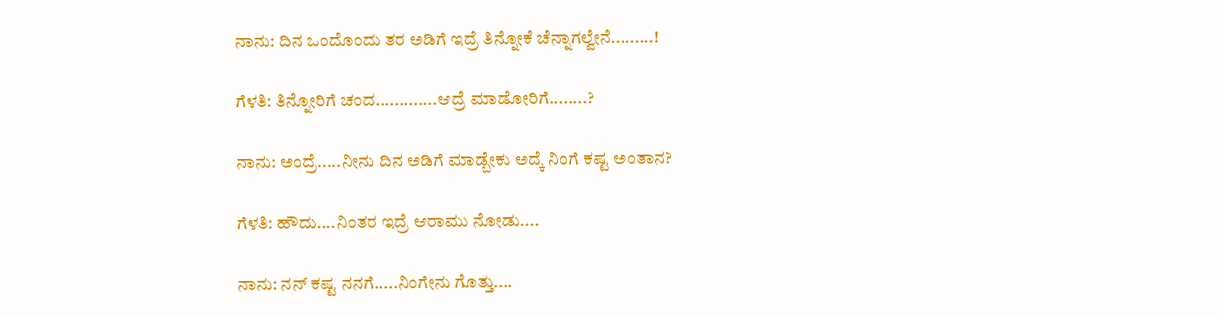ನಾನು: ದಿನ ಒಂದೊಂದು ತರ ಅಡಿಗೆ ಇದ್ರೆ ತಿನ್ನೋಕೆ ಚೆನ್ನಾಗಲ್ವೇನೆ.........!

ಗೆಳತಿ: ತಿನ್ನೋರಿಗೆ ಚಂದ.............ಆದ್ರೆ ಮಾಡೋರಿಗೆ........?

ನಾನು: ಅಂದ್ರೆ.....ನೀನು ದಿನ ಅಡಿಗೆ ಮಾಡ್ಬೇಕು ಅದ್ಕೆ ನಿಂಗೆ ಕಷ್ಟ ಅಂತಾನ?

ಗೆಳತಿ: ಹೌದು....ನಿಂತರ ಇದ್ರೆ ಆರಾಮು ನೋಡು....

ನಾನು: ನನ್ ಕಷ್ಟ ನನಗೆ.....ನಿಂಗೇನು ಗೊತ್ತು....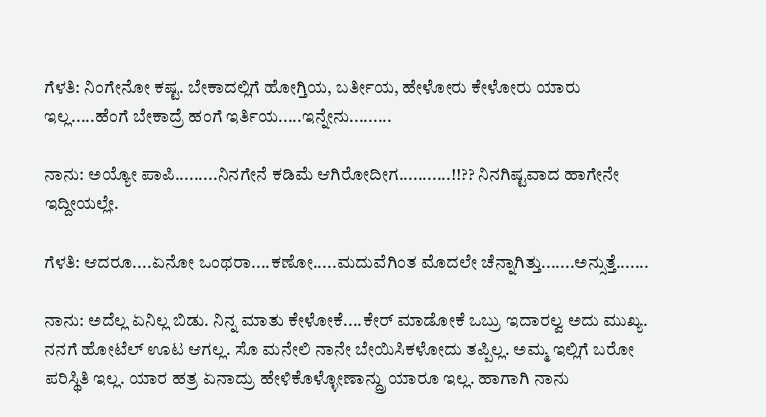ಗೆಳತಿ: ನಿಂಗೇನೋ ಕಷ್ಟ. ಬೇಕಾದಲ್ಲಿಗೆ ಹೋಗ್ತಿಯ, ಬರ್ತೀಯ, ಹೇಳೋರು ಕೇಳೋರು ಯಾರು ಇಲ್ಲ.....ಹೆಂಗೆ ಬೇಕಾದ್ರೆ ಹಂಗೆ ಇರ್ತಿಯ.....ಇನ್ನೇನು.........

ನಾನು: ಅಯ್ಯೋ ಪಾಪಿ.........ನಿನಗೇನೆ ಕಡಿಮೆ ಆಗಿರೋದೀಗ...........!!?? ನಿನಗಿಷ್ಟವಾದ ಹಾಗೇನೇ ಇದ್ದೀಯಲ್ಲೇ.

ಗೆಳತಿ: ಆದರೂ....ಏನೋ ಒಂಥರಾ....ಕಣೋ.....ಮದುವೆಗಿಂತ ಮೊದಲೇ ಚೆನ್ನಾಗಿತ್ತು.......ಅನ್ಸುತ್ತೆ.......

ನಾನು: ಅದೆಲ್ಲ ಏನಿಲ್ಲ ಬಿಡು. ನಿನ್ನ ಮಾತು ಕೇಳೋಕೆ....ಕೇರ್ ಮಾಡೋಕೆ ಒಬ್ರು ಇದಾರಲ್ವ ಅದು ಮುಖ್ಯ. ನನಗೆ ಹೋಟೆಲ್ ಊಟ ಆಗಲ್ಲ. ಸೊ ಮನೇಲಿ ನಾನೇ ಬೇಯಿಸಿಕಳೋದು ತಪ್ಪಿಲ್ಲ. ಅಮ್ಮ ಇಲ್ಲಿಗೆ ಬರೋ ಪರಿಸ್ಥಿತಿ ಇಲ್ಲ. ಯಾರ ಹತ್ರ ಏನಾದ್ರು ಹೇಳಿಕೊಳ್ಳೋಣಾನ್ದ್ರು ಯಾರೂ ಇಲ್ಲ. ಹಾಗಾಗಿ ನಾನು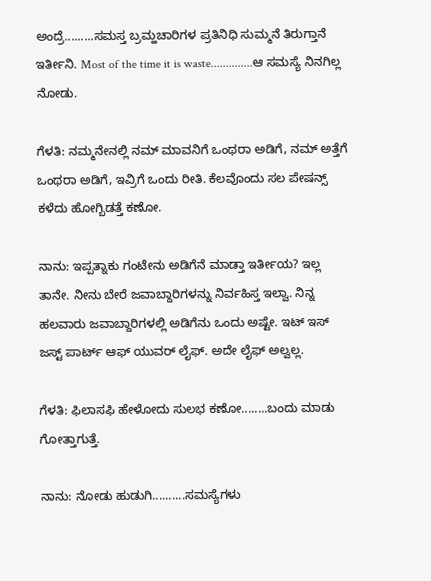ಅಂದ್ರೆ.........ಸಮಸ್ತ ಬ್ರಮ್ಹಚಾರಿಗಳ ಪ್ರತಿನಿಧಿ ಸುಮ್ಮನೆ ತಿರುಗ್ತಾನೆ ಇರ್ತೀನಿ. Most of the time it is waste..............ಆ ಸಮಸ್ಯೆ ನಿನಗಿಲ್ಲ ನೋಡು.

ಗೆಳತಿ: ನಮ್ಮನೇನಲ್ಲಿ ನಮ್ ಮಾವನಿಗೆ ಒಂಥರಾ ಅಡಿಗೆ, ನಮ್ ಅತ್ತೆಗೆ ಒಂಥರಾ ಅಡಿಗೆ, ಇವ್ರಿಗೆ ಒಂದು ರೀತಿ. ಕೆಲವೊಂದು ಸಲ ಪೇಷನ್ಸ್ ಕಳೆದು ಹೋಗ್ಬಿಡತ್ತೆ ಕಣೋ.

ನಾನು: ಇಪ್ಪತ್ನಾಕು ಗಂಟೇನು ಅಡಿಗೆನೆ ಮಾಡ್ತಾ ಇರ್ತೀಯ? ಇಲ್ಲ ತಾನೇ. ನೀನು ಬೇರೆ ಜವಾಬ್ದಾರಿಗಳನ್ನು ನಿರ್ವಹಿಸ್ತ ಇಲ್ವಾ. ನಿನ್ನ ಹಲವಾರು ಜವಾಬ್ದಾರಿಗಳಲ್ಲಿ ಅಡಿಗೆನು ಒಂದು ಅಷ್ಟೇ. ಇಟ್ ಇಸ್ ಜಸ್ಟ್ ಪಾರ್ಟ್ ಆಫ್ ಯುವರ್ ಲೈಫ್. ಅದೇ ಲೈಫ್ ಅಲ್ವಲ್ಲ.

ಗೆಳತಿ: ಫಿಲಾಸಫಿ ಹೇಳೋದು ಸುಲಭ ಕಣೋ........ಬಂದು ಮಾಡು ಗೋತ್ತಾಗುತ್ತೆ.

ನಾನು: ನೋಡು ಹುಡುಗಿ..........ಸಮಸ್ಯೆಗಳು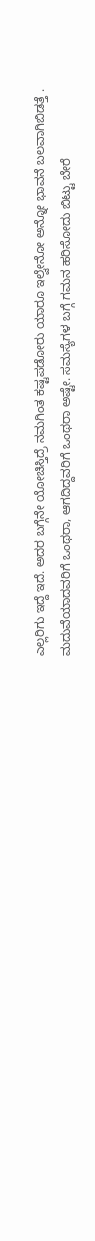ಎಲ್ಲರಿಗು ಇದ್ದೆ ಇದೆ. ಅದರ ಬಗ್ಗೆನೇ ಯೋಚಿಸ್ತಿದ್ರೆ ನಮಗಿಂತ ಕಷ್ಟಪಡೋರು ಯಾರೂ ಇಲ್ವೇನೋ ಅನ್ನೋ ಭಾವನೆ ಬಲವಾಗಿಬಿಡತ್ತೆ . ಮದುವೆಯಾದವರಿಗೆ ಒಂಥರಾ, ಆಗದಿದ್ದವರಿಗೆ ಒಂಥರಾ ಅಷ್ಟೇ. ಸಮಸ್ಯೆಗಳ ಬಗ್ಗೆ ಗಮನ ಹರಿಸೋದು ಬಿಟ್ಟು ಬೇರೆ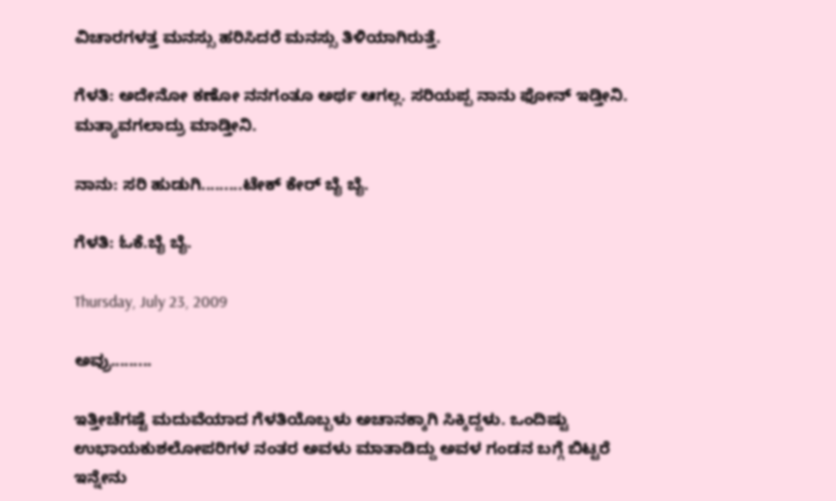ವಿಚಾರಗಳತ್ತ ಮನಸ್ಸು ಹರಿಸಿದರೆ ಮನಸ್ಸು ತಿಳಿಯಾಗಿರುತ್ತೆ.

ಗೆಳತಿ: ಅದೇನೋ ಕಣೋ ನನಗಂತೂ ಅರ್ಥ ಆಗಲ್ಲ. ಸರಿಯಪ್ಪ ನಾನು ಫೋನ್ ಇಡ್ತೀನಿ. ಮತ್ಯಾವಗಲಾದ್ರು ಮಾಡ್ತೀನಿ.

ನಾನು: ಸರಿ ಹುಡುಗಿ.........ಟೇಕ್ ಕೇರ್ ಬೈ ಬೈ.

ಗೆಳತಿ: ಓಕೆ.ಬೈ ಬೈ.

Thursday, July 23, 2009

ಅವ್ರು.........

ಇತ್ತೀಚೆಗಷ್ಟೆ ಮದುವೆಯಾದ ಗೆಳತಿಯೊಬ್ಬಳು ಅಚಾನಕ್ಕಾಗಿ ಸಿಕ್ಕಿದ್ದಳು. ಒಂದಿಷ್ಟು ಉಭಾಯಕುಶಲೋಪರಿಗಳ ನಂತರ ಅವಳು ಮಾತಾಡಿದ್ದು ಅವಳ ಗಂಡನ ಬಗ್ಗೆ ಬಿಟ್ಟರೆ ಇನ್ನೇನು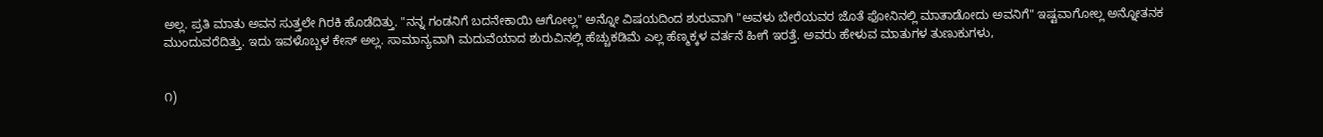ಅಲ್ಲ. ಪ್ರತಿ ಮಾತು ಅವನ ಸುತ್ತಲೇ ಗಿರಕಿ ಹೊಡೆದಿತ್ತು. "ನನ್ನ ಗಂಡನಿಗೆ ಬದನೇಕಾಯಿ ಆಗೋಲ್ಲ" ಅನ್ನೋ ವಿಷಯದಿಂದ ಶುರುವಾಗಿ "ಅವಳು ಬೇರೆಯವರ ಜೊತೆ ಫೋನಿನಲ್ಲಿ ಮಾತಾಡೋದು ಅವನಿಗೆ" ಇಷ್ಟವಾಗೋಲ್ಲ ಅನ್ನೋತನಕ ಮುಂದುವರೆದಿತ್ತು. ಇದು ಇವಳೊಬ್ಬಳ ಕೇಸ್ ಅಲ್ಲ. ಸಾಮಾನ್ಯವಾಗಿ ಮದುವೆಯಾದ ಶುರುವಿನಲ್ಲಿ ಹೆಚ್ಚುಕಡಿಮೆ ಎಲ್ಲ ಹೆಣ್ಮಕ್ಕಳ ವರ್ತನೆ ಹೀಗೆ ಇರತ್ತೆ. ಅವರು ಹೇಳುವ ಮಾತುಗಳ ತುಣುಕುಗಳು,


೧)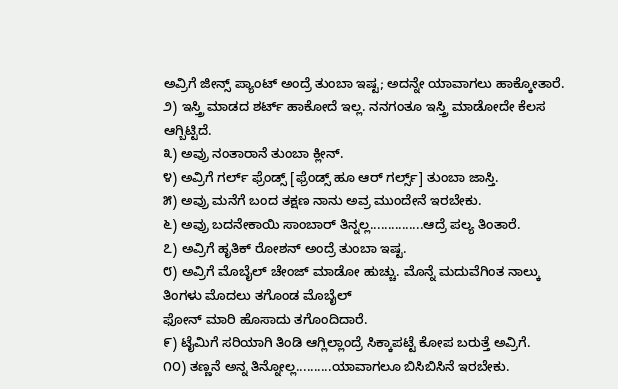ಅವ್ರಿಗೆ ಜೀನ್ಸ್ ಪ್ಯಾಂಟ್ ಅಂದ್ರೆ ತುಂಬಾ ಇಷ್ಟ; ಅದನ್ನೇ ಯಾವಾಗಲು ಹಾಕ್ಕೋತಾರೆ.
೨) ಇಸ್ತ್ರಿ ಮಾಡದ ಶರ್ಟ್ ಹಾಕೋದೆ ಇಲ್ಲ. ನನಗಂತೂ ಇಸ್ತ್ರಿ ಮಾಡೋದೇ ಕೆಲಸ ಆಗ್ಬಿಟ್ಟಿದೆ.
೩) ಅವ್ರು ನಂತಾರಾನೆ ತುಂಬಾ ಕ್ಲೀನ್.
೪) ಅವ್ರಿಗೆ ಗರ್ಲ್ ಫ್ರೆಂಡ್ಸ್ [ಫ್ರೆಂಡ್ಸ್ ಹೂ ಆರ್ ಗರ್ಲ್ಸ್] ತುಂಬಾ ಜಾಸ್ತಿ.
೫) ಅವ್ರು ಮನೆಗೆ ಬಂದ ತಕ್ಷಣ ನಾನು ಅವ್ರ ಮುಂದೇನೆ ಇರಬೇಕು.
೬) ಅವ್ರು ಬದನೇಕಾಯಿ ಸಾಂಬಾರ್ ತಿನ್ನಲ್ಲ...............ಆದ್ರೆ ಪಲ್ಯ ತಿಂತಾರೆ.
೭) ಅವ್ರಿಗೆ ಹೃತಿಕ್ ರೋಶನ್ ಅಂದ್ರೆ ತುಂಬಾ ಇಷ್ಟ.
೮) ಅವ್ರಿಗೆ ಮೊಬೈಲ್ ಚೇಂಜ್ ಮಾಡೋ ಹುಚ್ಚು. ಮೊನ್ನೆ ಮದುವೆಗಿಂತ ನಾಲ್ಕು ತಿಂಗಳು ಮೊದಲು ತಗೊಂಡ ಮೊಬೈಲ್
ಫೋನ್ ಮಾರಿ ಹೊಸಾದು ತಗೊಂದಿದಾರೆ.
೯) ಟೈಮಿಗೆ ಸರಿಯಾಗಿ ತಿಂಡಿ ಆಗ್ಲಿಲ್ಲಾಂದ್ರೆ ಸಿಕ್ಕಾಪಟ್ಟೆ ಕೋಪ ಬರುತ್ತೆ ಅವ್ರಿಗೆ.
೧೦) ತಣ್ಣನೆ ಅನ್ನ ತಿನ್ನೋಲ್ಲ..........ಯಾವಾಗಲೂ ಬಿಸಿಬಿಸಿನೆ ಇರಬೇಕು.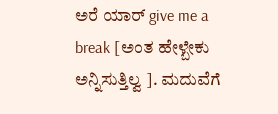ಅರೆ ಯಾರ್ give me a break [ಅಂತ ಹೇಳ್ಬೇಕು ಅನ್ನಿಸುತ್ತಿಲ್ವ ]. ಮದುವೆಗೆ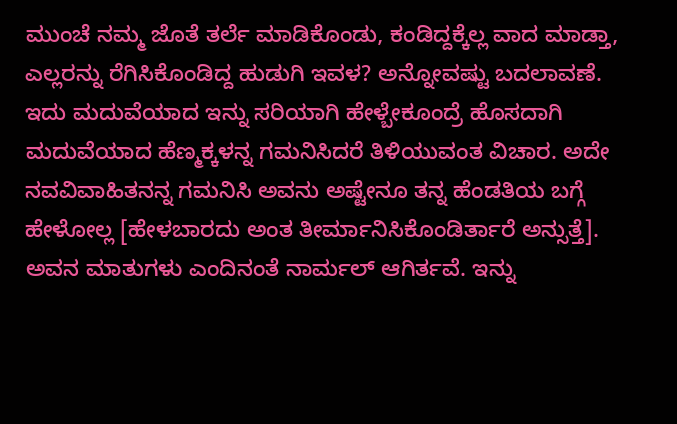ಮುಂಚೆ ನಮ್ಮ ಜೊತೆ ತರ್ಲೆ ಮಾಡಿಕೊಂಡು, ಕಂಡಿದ್ದಕ್ಕೆಲ್ಲ ವಾದ ಮಾಡ್ತಾ, ಎಲ್ಲರನ್ನು ರೆಗಿಸಿಕೊಂಡಿದ್ದ ಹುಡುಗಿ ಇವಳ? ಅನ್ನೋವಷ್ಟು ಬದಲಾವಣೆ. ಇದು ಮದುವೆಯಾದ ಇನ್ನು ಸರಿಯಾಗಿ ಹೇಳ್ಬೇಕೂಂದ್ರೆ ಹೊಸದಾಗಿ ಮದುವೆಯಾದ ಹೆಣ್ಮಕ್ಕಳನ್ನ ಗಮನಿಸಿದರೆ ತಿಳಿಯುವಂತ ವಿಚಾರ. ಅದೇ ನವವಿವಾಹಿತನನ್ನ ಗಮನಿಸಿ ಅವನು ಅಷ್ಟೇನೂ ತನ್ನ ಹೆಂಡತಿಯ ಬಗ್ಗೆ ಹೇಳೋಲ್ಲ [ಹೇಳಬಾರದು ಅಂತ ತೀರ್ಮಾನಿಸಿಕೊಂಡಿರ್ತಾರೆ ಅನ್ಸುತ್ತೆ]. ಅವನ ಮಾತುಗಳು ಎಂದಿನಂತೆ ನಾರ್ಮಲ್ ಆಗಿರ್ತವೆ. ಇನ್ನು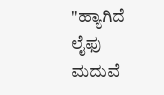"ಹ್ಯಾಗಿದೆ ಲೈಫು ಮದುವೆ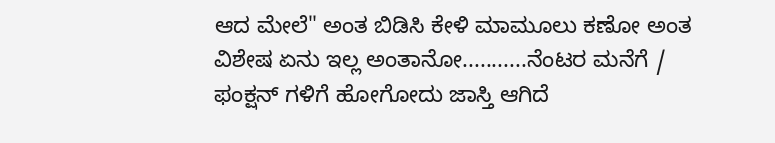ಆದ ಮೇಲೆ" ಅಂತ ಬಿಡಿಸಿ ಕೇಳಿ ಮಾಮೂಲು ಕಣೋ ಅಂತ ವಿಶೇಷ ಏನು ಇಲ್ಲ ಅಂತಾನೋ...........ನೆಂಟರ ಮನೆಗೆ / ಫಂಕ್ಷನ್ ಗಳಿಗೆ ಹೋಗೋದು ಜಾಸ್ತಿ ಆಗಿದೆ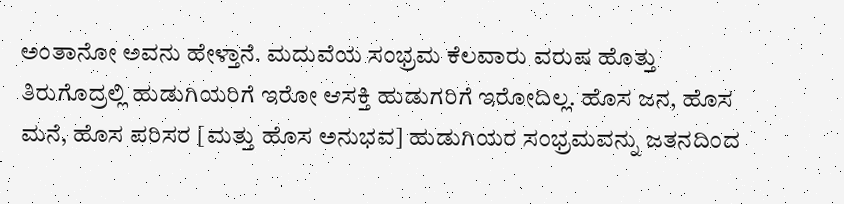ಅಂತಾನೋ ಅವನು ಹೇಳ್ತಾನೆ. ಮದುವೆಯ ಸಂಭ್ರಮ ಕೆಲವಾರು ವರುಷ ಹೊತ್ತು ತಿರುಗೊದ್ರಲ್ಲಿ ಹುಡುಗಿಯರಿಗೆ ಇರೋ ಆಸಕ್ತಿ ಹುಡುಗರಿಗೆ ಇರೋದಿಲ್ಲ. ಹೊಸ ಜನ, ಹೊಸ ಮನೆ, ಹೊಸ ಪರಿಸರ [ಮತ್ತು ಹೊಸ ಅನುಭವ] ಹುಡುಗಿಯರ ಸಂಭ್ರಮವನ್ನು ಜತನದಿಂದ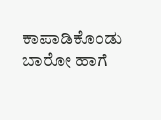ಕಾಪಾಡಿಕೊಂಡು ಬಾರೋ ಹಾಗೆ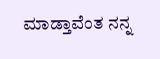ಮಾಡ್ತಾವೆಂತ ನನ್ನ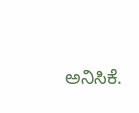ಅನಿಸಿಕೆ.